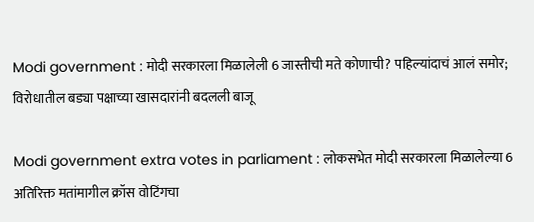Modi government : मोदी सरकारला मिळालेली 6 जास्तीची मते कोणाची? पहिल्यांदाचं आलं समोर; विरोधातील बड्या पक्षाच्या खासदारांनी बदलली बाजू

Modi government extra votes in parliament : लोकसभेत मोदी सरकारला मिळालेल्या 6 अतिरिक्त मतांमागील क्रॉस वोटिंगचा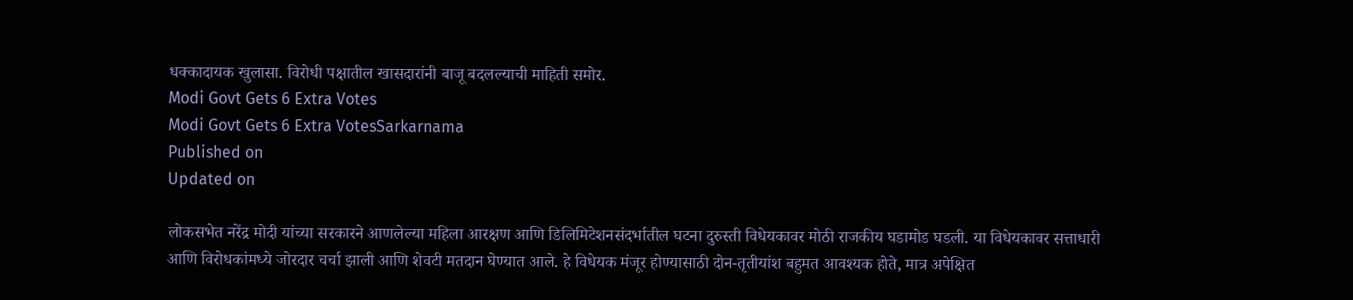धक्कादायक खुलासा. विरोधी पक्षातील खासदारांनी बाजू बदलल्याची माहिती समोर.
Modi Govt Gets 6 Extra Votes
Modi Govt Gets 6 Extra VotesSarkarnama
Published on
Updated on

लोकसभेत नरेंद्र मोदी यांच्या सरकारने आणलेल्या महिला आरक्षण आणि डिलिमिटेशनसंदर्भातील घटना दुरुस्ती विधेयकावर मोठी राजकीय घडामोड घडली. या विधेयकावर सत्ताधारी आणि विरोधकांमध्ये जोरदार चर्चा झाली आणि शेवटी मतदान घेण्यात आले. हे विधेयक मंजूर होण्यासाठी दोन-तृतीयांश बहुमत आवश्यक होते, मात्र अपेक्षित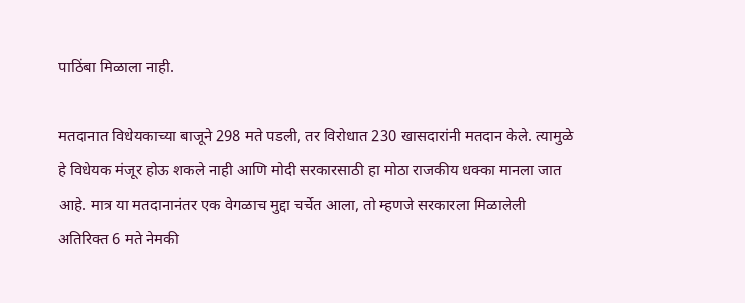पाठिंबा मिळाला नाही.

मतदानात विधेयकाच्या बाजूने 298 मते पडली, तर विरोधात 230 खासदारांनी मतदान केले. त्यामुळे हे विधेयक मंजूर होऊ शकले नाही आणि मोदी सरकारसाठी हा मोठा राजकीय धक्का मानला जात आहे. मात्र या मतदानानंतर एक वेगळाच मुद्दा चर्चेत आला, तो म्हणजे सरकारला मिळालेली अतिरिक्त 6 मते नेमकी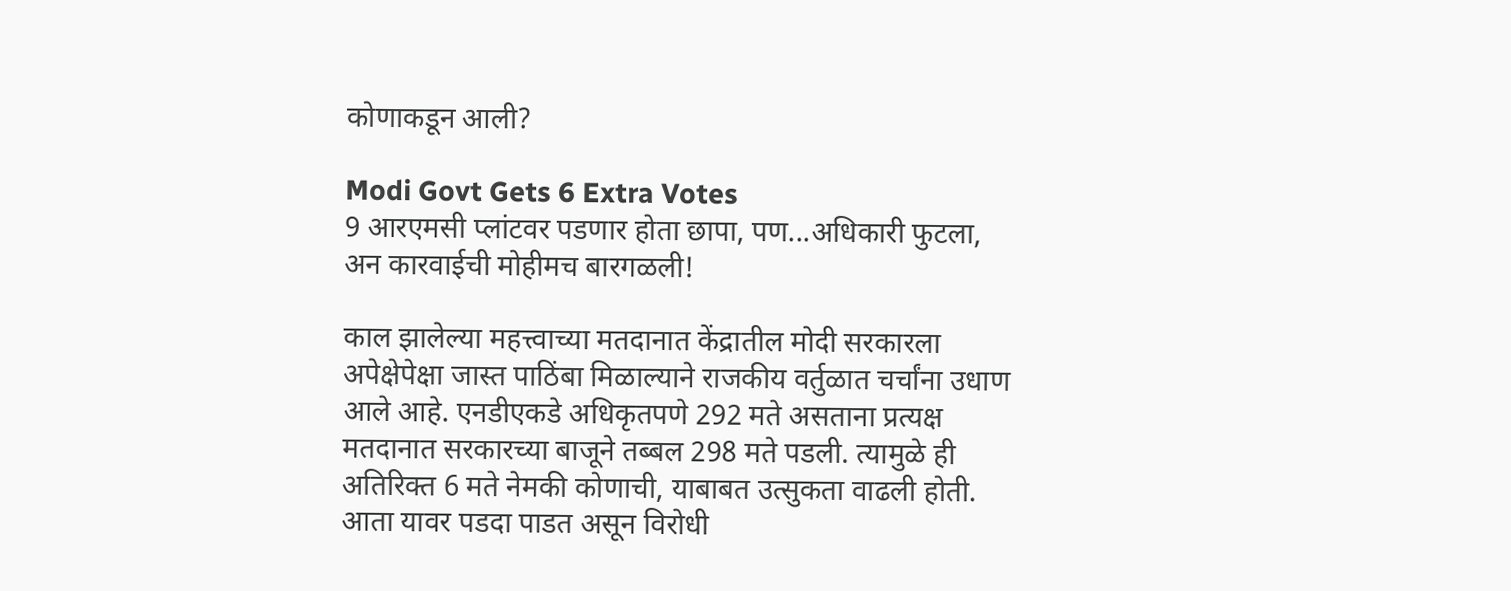कोणाकडून आली?

Modi Govt Gets 6 Extra Votes
9 आरएमसी प्लांटवर पडणार होता छापा, पण...अधिकारी फुटला, अन कारवाईची मोहीमच बारगळली!

काल झालेल्या महत्त्वाच्या मतदानात केंद्रातील मोदी सरकारला अपेक्षेपेक्षा जास्त पाठिंबा मिळाल्याने राजकीय वर्तुळात चर्चांना उधाण आले आहे. एनडीएकडे अधिकृतपणे 292 मते असताना प्रत्यक्ष मतदानात सरकारच्या बाजूने तब्बल 298 मते पडली. त्यामुळे ही अतिरिक्त 6 मते नेमकी कोणाची, याबाबत उत्सुकता वाढली होती. आता यावर पडदा पाडत असून विरोधी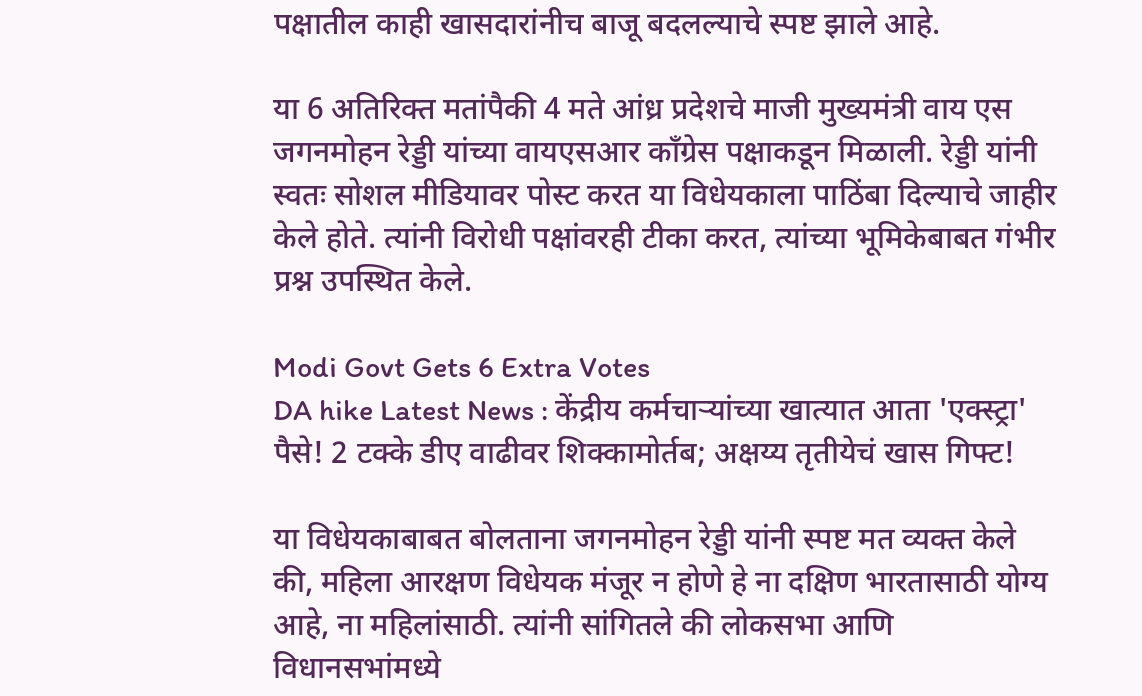पक्षातील काही खासदारांनीच बाजू बदलल्याचे स्पष्ट झाले आहे.

या 6 अतिरिक्त मतांपैकी 4 मते आंध्र प्रदेशचे माजी मुख्यमंत्री वाय एस जगनमोहन रेड्डी यांच्या वायएसआर काँग्रेस पक्षाकडून मिळाली. रेड्डी यांनी स्वतः सोशल मीडियावर पोस्ट करत या विधेयकाला पाठिंबा दिल्याचे जाहीर केले होते. त्यांनी विरोधी पक्षांवरही टीका करत, त्यांच्या भूमिकेबाबत गंभीर प्रश्न उपस्थित केले.

Modi Govt Gets 6 Extra Votes
DA hike Latest News : केंद्रीय कर्मचाऱ्यांच्या खात्यात आता 'एक्स्ट्रा' पैसे! 2 टक्के डीए वाढीवर शिक्कामोर्तब; अक्षय्य तृतीयेचं खास गिफ्ट!

या विधेयकाबाबत बोलताना जगनमोहन रेड्डी यांनी स्पष्ट मत व्यक्त केले की, महिला आरक्षण विधेयक मंजूर न होणे हे ना दक्षिण भारतासाठी योग्य आहे, ना महिलांसाठी. त्यांनी सांगितले की लोकसभा आणि विधानसभांमध्ये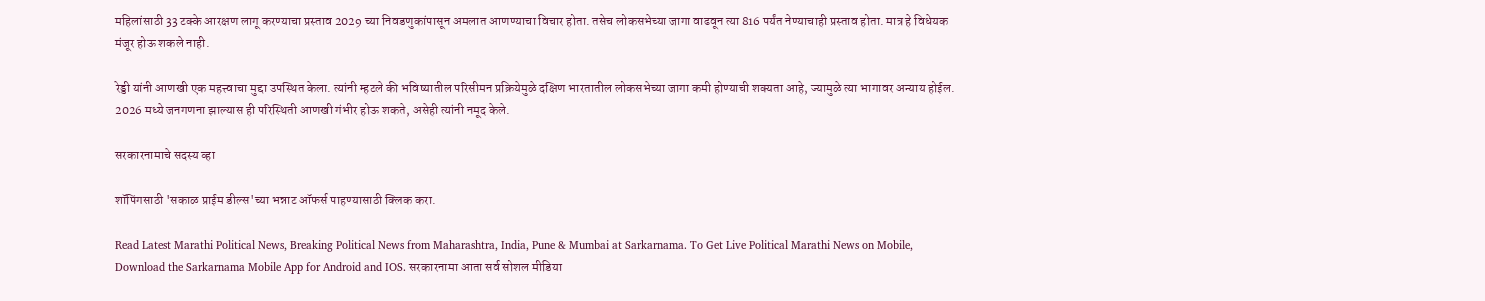महिलांसाठी 33 टक्के आरक्षण लागू करण्याचा प्रस्ताव 2029 च्या निवडणुकांपासून अमलात आणण्याचा विचार होता. तसेच लोकसभेच्या जागा वाढवून त्या 816 पर्यंत नेण्याचाही प्रस्ताव होता. मात्र हे विधेयक मंजूर होऊ शकले नाही.

रेड्डी यांनी आणखी एक महत्त्वाचा मुद्दा उपस्थित केला. त्यांनी म्हटले की भविष्यातील परिसीमन प्रक्रियेमुळे दक्षिण भारतातील लोकसभेच्या जागा कमी होण्याची शक्यता आहे, ज्यामुळे त्या भागावर अन्याय होईल. 2026 मध्ये जनगणना झाल्यास ही परिस्थिती आणखी गंभीर होऊ शकते, असेही त्यांनी नमूद केले.

सरकारनामाचे सदस्य व्हा

शॉपिंगसाठी 'सकाळ प्राईम डील्स'च्या भन्नाट ऑफर्स पाहण्यासाठी क्लिक करा.

Read Latest Marathi Political News, Breaking Political News from Maharashtra, India, Pune & Mumbai at Sarkarnama. To Get Live Political Marathi News on Mobile, Download the Sarkarnama Mobile App for Android and IOS. सरकारनामा आता सर्व सोशल मीडिया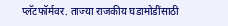प्लॅटफॉर्मवर. ताज्या राजकीय घडामोडींसाठी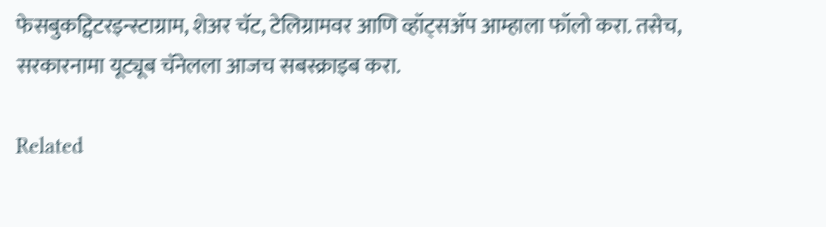फेसबुकट्विटरइन्स्टाग्राम, शेअर चॅट, टेलिग्रामवर आणि व्हॉट्सॲप आम्हाला फॉलो करा. तसेच, सरकारनामा यूट्यूब चॅनेलला आजच सबस्क्राइब करा.

Related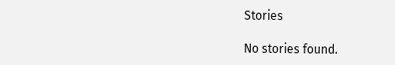Stories

No stories found.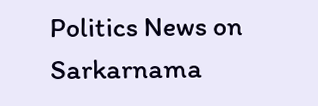Politics News on Sarkarnama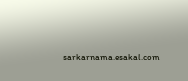sarkarnama.esakal.com